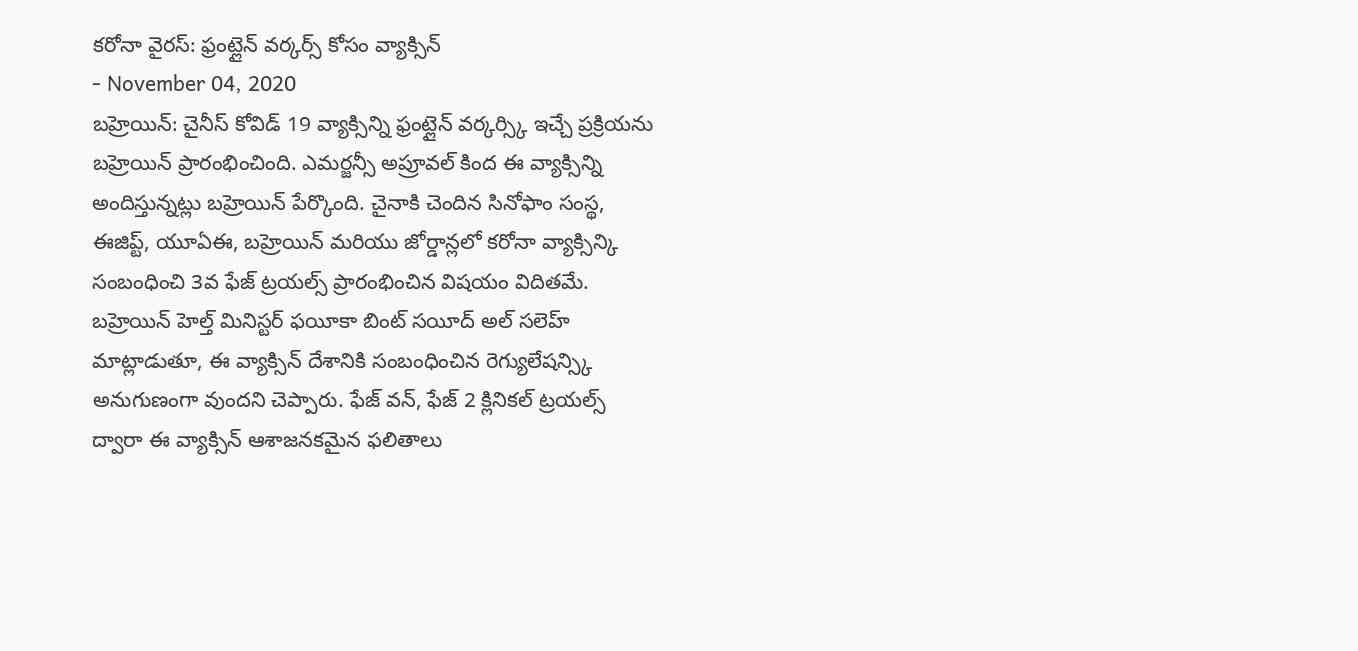కరోనా వైరస్: ఫ్రంట్లైన్ వర్కర్స్ కోసం వ్యాక్సిన్
- November 04, 2020
బహ్రెయిన్: చైనీస్ కోవిడ్ 19 వ్యాక్సిన్ని ఫ్రంట్లైన్ వర్కర్స్కి ఇచ్చే ప్రక్రియను బహ్రెయిన్ ప్రారంభించింది. ఎమర్జన్సీ అప్రూవల్ కింద ఈ వ్యాక్సిన్ని అందిస్తున్నట్లు బహ్రెయిన్ పేర్కొంది. చైనాకి చెందిన సినోఫాం సంస్థ, ఈజిప్ట్, యూఏఈ, బహ్రెయిన్ మరియు జోర్డాన్లలో కరోనా వ్యాక్సిన్కి సంబంధించి 3వ ఫేజ్ ట్రయల్స్ ప్రారంభించిన విషయం విదితమే. బహ్రెయిన్ హెల్త్ మినిస్టర్ ఫయీకా బింట్ సయీద్ అల్ సలెహ్ మాట్లాడుతూ, ఈ వ్యాక్సిన్ దేశానికి సంబంధించిన రెగ్యులేషన్స్కి అనుగుణంగా వుందని చెప్పారు. ఫేజ్ వన్, ఫేజ్ 2 క్లినికల్ ట్రయల్స్ ద్వారా ఈ వ్యాక్సిన్ ఆశాజనకమైన ఫలితాలు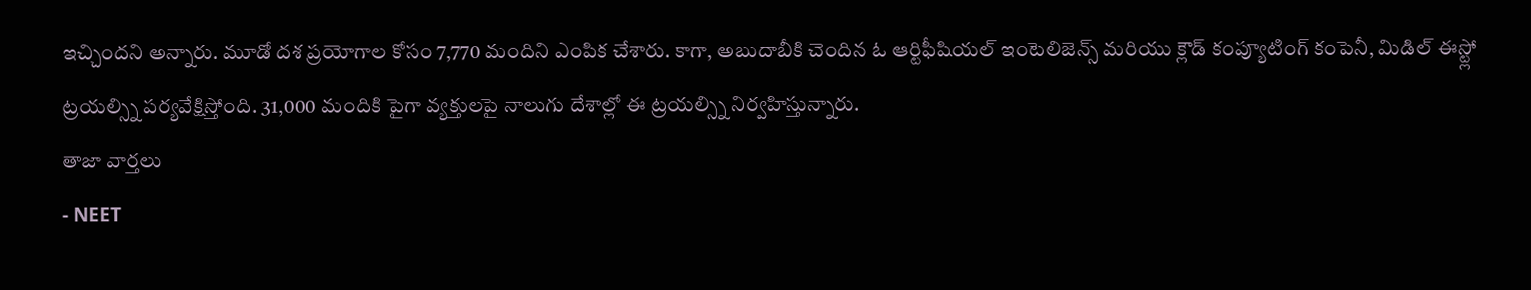ఇచ్చిందని అన్నారు. మూడో దశ ప్రయోగాల కోసం 7,770 మందిని ఎంపిక చేశారు. కాగా, అబుదాబీకి చెందిన ఓ ఆర్టిఫీషియల్ ఇంటెలిజెన్స్ మరియు క్లౌడ్ కంప్యూటింగ్ కంపెనీ, మిడిల్ ఈస్ట్లో ట్రయల్స్ని పర్యవేక్షిస్తోంది. 31,000 మందికి పైగా వ్యక్తులపై నాలుగు దేశాల్లో ఈ ట్రయల్స్ని నిర్వహిస్తున్నారు.
తాజా వార్తలు
- NEET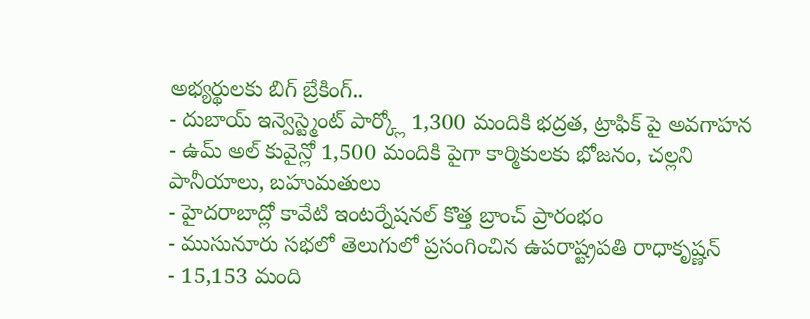అభ్యర్థులకు బిగ్ బ్రేకింగ్..
- దుబాయ్ ఇన్వెస్ట్మెంట్ పార్క్లో 1,300 మందికి భద్రత, ట్రాఫిక్ పై అవగాహన
- ఉమ్ అల్ కువైన్లో 1,500 మందికి పైగా కార్మికులకు భోజనం, చల్లని పానీయాలు, బహుమతులు
- హైదరాబాద్లో కావేటి ఇంటర్నేషనల్ కొత్త బ్రాంచ్ ప్రారంభం
- ముసునూరు సభలో తెలుగులో ప్రసంగించిన ఉపరాష్ట్రపతి రాధాకృష్ణన్
- 15,153 మంది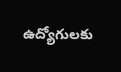ఉద్యోగులకు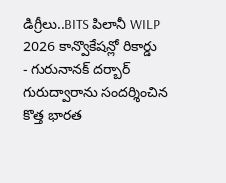డిగ్రీలు..BITS పిలానీ WILP 2026 కాన్వొకేషన్లో రికార్డు
- గురునానక్ దర్బార్ గురుద్వారాను సందర్శించిన కొత్త భారత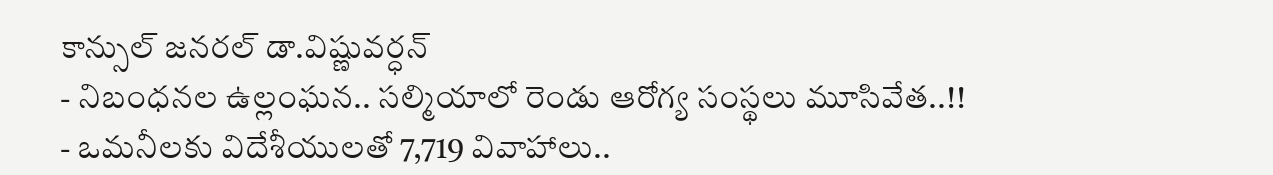కాన్సుల్ జనరల్ డా.విష్ణువర్ధన్
- నిబంధనల ఉల్లంఘన.. సల్మియాలో రెండు ఆరోగ్య సంస్థలు మూసివేత..!!
- ఒమనీలకు విదేశీయులతో 7,719 వివాహాలు..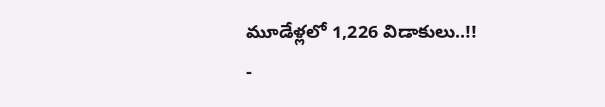మూడేళ్లలో 1,226 విడాకులు..!!
-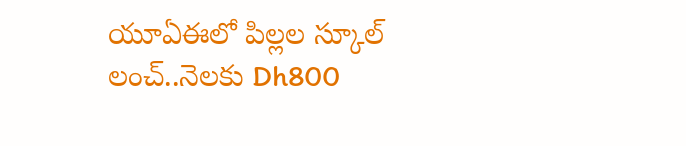యూఏఈలో పిల్లల స్కూల్ లంచ్..నెలకు Dh800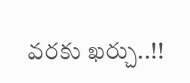వరకు ఖర్చు..!!